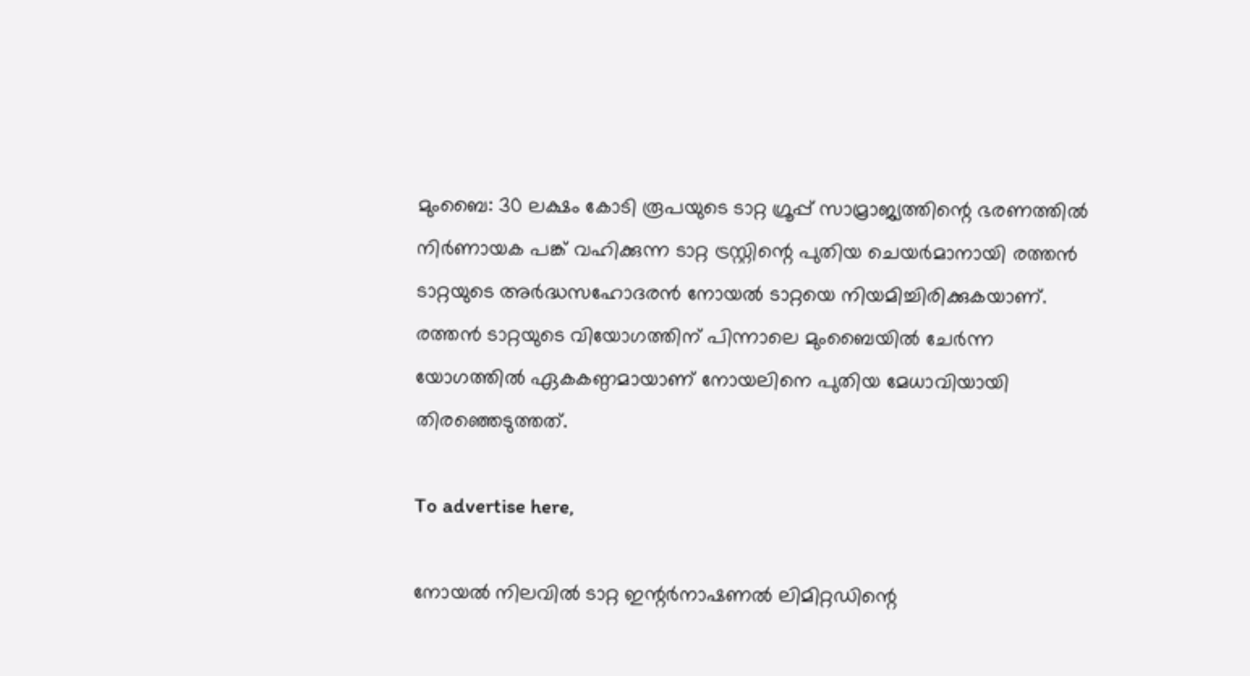മുംബൈ: 30 ലക്ഷം കോടി രൂപയുടെ ടാറ്റ ഗ്രൂപ്പ് സാമ്രാജ്യത്തിന്റെ ഭരണത്തില്‍ നിര്‍ണായക പങ്ക് വഹിക്കുന്ന ടാറ്റ ട്രസ്റ്റിന്റെ പുതിയ ചെയര്‍മാനായി രത്തന്‍ ടാറ്റയുടെ അര്‍ദ്ധസഹോദരന്‍ നോയല്‍ ടാറ്റയെ നിയമിച്ചിരിക്കുകയാണ്. രത്തന്‍ ടാറ്റയുടെ വിയോഗത്തിന് പിന്നാലെ മുംബൈയില്‍ ചേര്‍ന്ന യോഗത്തില്‍ ഏകകണ്ഠമായാണ് നോയലിനെ പുതിയ മേധാവിയായി തിരഞ്ഞെടുത്തത്.

To advertise here,

നോയല്‍ നിലവില്‍ ടാറ്റ ഇന്റര്‍നാഷണല്‍ ലിമിറ്റഡിന്റെ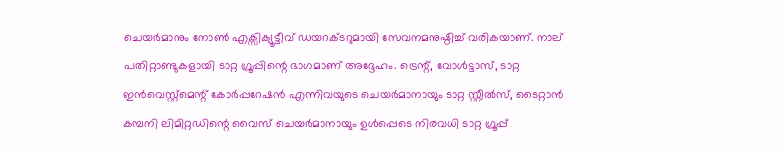ചെയര്‍മാനും നോണ്‍ എക്സിക്യൂട്ടീവ് ഡയറക്ടറുമായി സേവനമനുഷ്ഠിച്ച് വരികയാണ്. നാല് പതിറ്റാണ്ടുകളായി ടാറ്റ ഗ്രൂപ്പിന്റെ ഭാഗമാണ് അദ്ദേഹം. ട്രെന്റ്, വോള്‍ട്ടാസ്, ടാറ്റ ഇന്‍വെസ്റ്റ്മെന്റ് കോര്‍പ്പറേഷന്‍ എന്നിവയുടെ ചെയര്‍മാനായും ടാറ്റ സ്റ്റീല്‍സ്, ടൈറ്റാന്‍ കമ്പനി ലിമിറ്റഡിന്റെ വൈസ് ചെയര്‍മാനായും ഉള്‍പ്പെടെ നിരവധി ടാറ്റ ഗ്രൂപ്പ്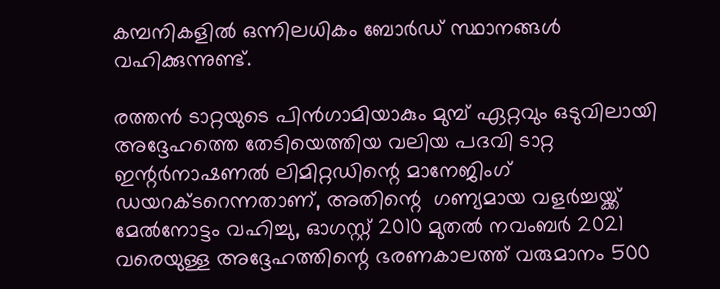കമ്പനികളില്‍ ഒന്നിലധികം ബോര്‍ഡ് സ്ഥാനങ്ങള്‍ വഹിക്കുന്നുണ്ട്.

രത്തന്‍ ടാറ്റയുടെ പിന്‍ഗാമിയാകും മുമ്പ് ഏറ്റവും ഒടുവിലായി അദ്ദേഹത്തെ തേടിയെത്തിയ വലിയ പദവി ടാറ്റ ഇന്റര്‍നാഷണല്‍ ലിമിറ്റഡിന്റെ മാനേജിംഗ് ഡയറക്ടറെന്നതാണ്, അതിന്റെ  ഗണ്യമായ വളര്‍ച്ചയ്ക്ക് മേല്‍നോട്ടം വഹിച്ചു, ഓഗസ്റ്റ് 2010 മുതല്‍ നവംബര്‍ 2021 വരെയുള്ള അദ്ദേഹത്തിന്റെ ഭരണകാലത്ത് വരുമാനം 500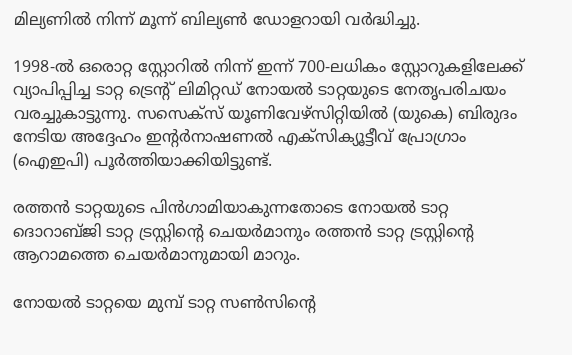മില്യണില്‍ നിന്ന് മൂന്ന് ബില്യണ്‍ ഡോളറായി വര്‍ദ്ധിച്ചു.

1998-ല്‍ ഒരൊറ്റ സ്റ്റോറില്‍ നിന്ന് ഇന്ന് 700-ലധികം സ്റ്റോറുകളിലേക്ക് വ്യാപിപ്പിച്ച ടാറ്റ ട്രെന്റ് ലിമിറ്റഡ് നോയല്‍ ടാറ്റയുടെ നേതൃപരിചയം വരച്ചുകാട്ടുന്നു. സസെക്‌സ് യൂണിവേഴ്‌സിറ്റിയില്‍ (യുകെ) ബിരുദം നേടിയ അദ്ദേഹം ഇന്റര്‍നാഷണല്‍ എക്‌സിക്യൂട്ടീവ് പ്രോഗ്രാം (ഐഇപി) പൂര്‍ത്തിയാക്കിയിട്ടുണ്ട്.

രത്തന്‍ ടാറ്റയുടെ പിന്‍ഗാമിയാകുന്നതോടെ നോയല്‍ ടാറ്റ ദൊറാബ്ജി ടാറ്റ ട്രസ്റ്റിന്റെ ചെയര്‍മാനും രത്തന്‍ ടാറ്റ ട്രസ്റ്റിന്റെ ആറാമത്തെ ചെയര്‍മാനുമായി മാറും.

നോയല്‍ ടാറ്റയെ മുമ്പ് ടാറ്റ സണ്‍സിന്റെ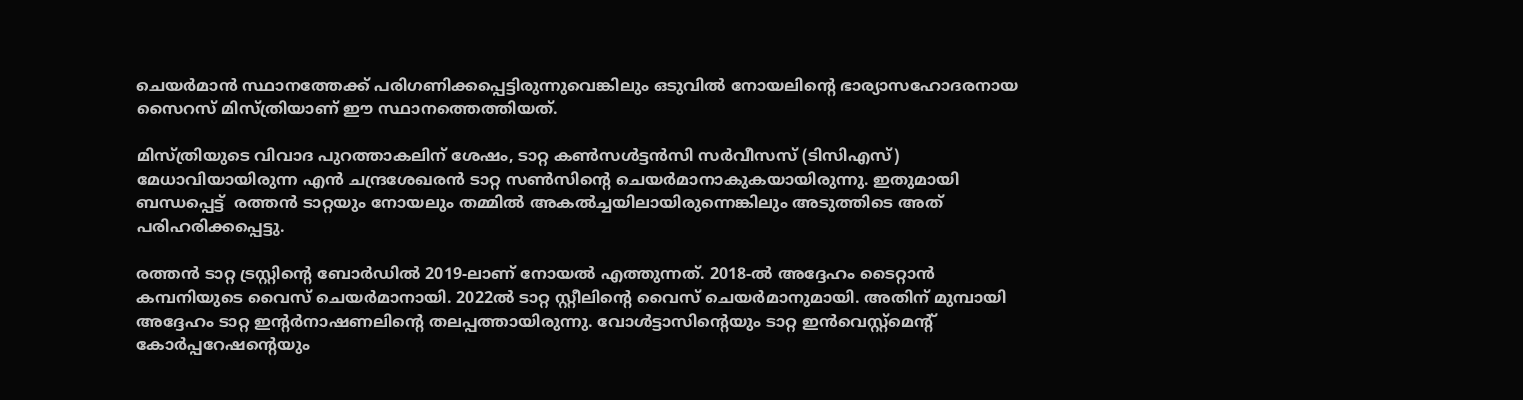ചെയര്‍മാന്‍ സ്ഥാനത്തേക്ക് പരിഗണിക്കപ്പെട്ടിരുന്നുവെങ്കിലും ഒടുവില്‍ നോയലിന്റെ ഭാര്യാസഹോദരനായ സൈറസ് മിസ്ത്രിയാണ് ഈ സ്ഥാനത്തെത്തിയത്.

മിസ്ത്രിയുടെ വിവാദ പുറത്താകലിന് ശേഷം, ടാറ്റ കണ്‍സള്‍ട്ടന്‍സി സര്‍വീസസ് (ടിസിഎസ്) മേധാവിയായിരുന്ന എന്‍ ചന്ദ്രശേഖരന്‍ ടാറ്റ സണ്‍സിന്റെ ചെയര്‍മാനാകുകയായിരുന്നു. ഇതുമായി ബന്ധപ്പെട്ട്  രത്തന്‍ ടാറ്റയും നോയലും തമ്മില്‍ അകല്‍ച്ചയിലായിരുന്നെങ്കിലും അടുത്തിടെ അത് പരിഹരിക്കപ്പെട്ടു.

രത്തന്‍ ടാറ്റ ട്രസ്റ്റിന്റെ ബോര്‍ഡില്‍ 2019-ലാണ് നോയല്‍ എത്തുന്നത്. 2018-ല്‍ അദ്ദേഹം ടൈറ്റാന്‍ കമ്പനിയുടെ വൈസ് ചെയര്‍മാനായി. 2022ല്‍ ടാറ്റ സ്റ്റീലിന്റെ വൈസ് ചെയര്‍മാനുമായി. അതിന് മുമ്പായി അദ്ദേഹം ടാറ്റ ഇന്റര്‍നാഷണലിന്റെ തലപ്പത്തായിരുന്നു. വോള്‍ട്ടാസിന്റെയും ടാറ്റ ഇന്‍വെസ്റ്റ്‌മെന്റ് കോര്‍പ്പറേഷന്റെയും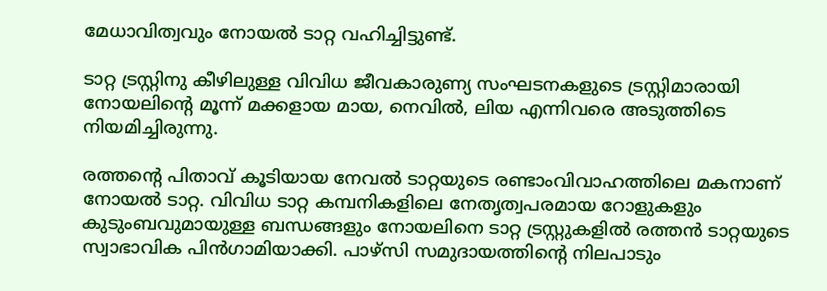മേധാവിത്വവും നോയല്‍ ടാറ്റ വഹിച്ചിട്ടുണ്ട്.

ടാറ്റ ട്രസ്റ്റിനു കീഴിലുള്ള വിവിധ ജീവകാരുണ്യ സംഘടനകളുടെ ട്രസ്റ്റിമാരായി നോയലിന്റെ മൂന്ന് മക്കളായ മായ, നെവില്‍, ലിയ എന്നിവരെ അടുത്തിടെ നിയമിച്ചിരുന്നു.

രത്തന്റെ പിതാവ് കൂടിയായ നേവല്‍ ടാറ്റയുടെ രണ്ടാംവിവാഹത്തിലെ മകനാണ് നോയല്‍ ടാറ്റ. വിവിധ ടാറ്റ കമ്പനികളിലെ നേതൃത്വപരമായ റോളുകളും കുടുംബവുമായുള്ള ബന്ധങ്ങളും നോയലിനെ ടാറ്റ ട്രസ്റ്റുകളില്‍ രത്തന്‍ ടാറ്റയുടെ സ്വാഭാവിക പിന്‍ഗാമിയാക്കി. പാഴ്‌സി സമുദായത്തിന്റെ നിലപാടും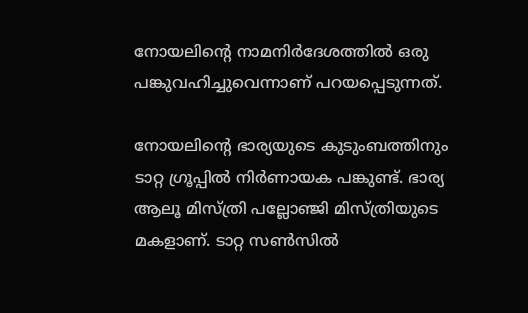നോയലിന്റെ നാമനിര്‍ദേശത്തില്‍ ഒരു പങ്കുവഹിച്ചുവെന്നാണ് പറയപ്പെടുന്നത്.

നോയലിന്റെ ഭാര്യയുടെ കുടുംബത്തിനും ടാറ്റ ഗ്രൂപ്പില്‍ നിര്‍ണായക പങ്കുണ്ട്. ഭാര്യ ആലൂ മിസ്ത്രി പല്ലോഞ്ജി മിസ്ത്രിയുടെ മകളാണ്. ടാറ്റ സണ്‍സില്‍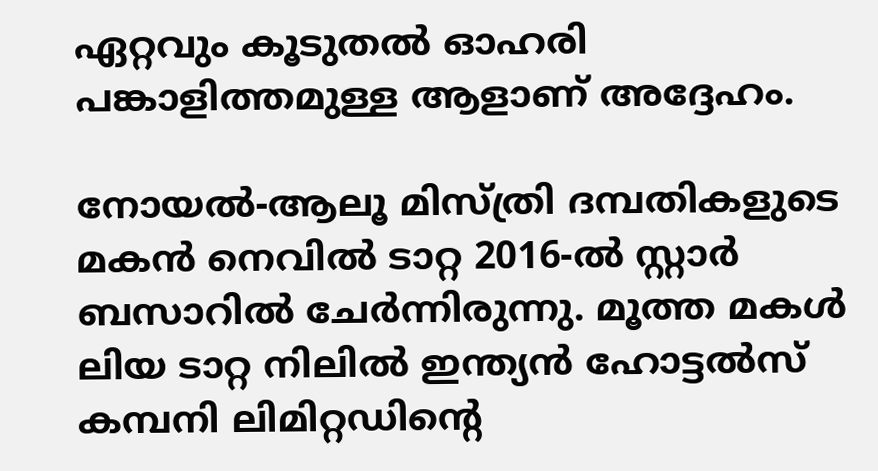ഏറ്റവും കൂടുതല്‍ ഓഹരി പങ്കാളിത്തമുള്ള ആളാണ് അദ്ദേഹം.

നോയല്‍-ആലൂ മിസ്ത്രി ദമ്പതികളുടെ മകന്‍ നെവില്‍ ടാറ്റ 2016-ല്‍ സ്റ്റാര്‍ ബസാറില്‍ ചേര്‍ന്നിരുന്നു. മൂത്ത മകള്‍ ലിയ ടാറ്റ നിലില്‍ ഇന്ത്യന്‍ ഹോട്ടല്‍സ് കമ്പനി ലിമിറ്റഡിന്റെ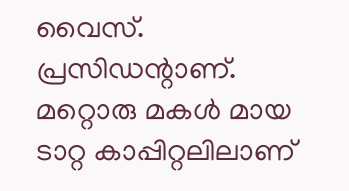വൈസ്. പ്രസിഡന്റാണ്. മറ്റൊരു മകള്‍ മായ ടാറ്റ കാപ്പിറ്റലിലാണ്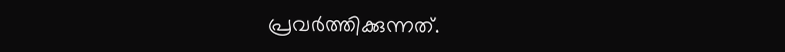പ്രവര്‍ത്തിക്കുന്നത്.